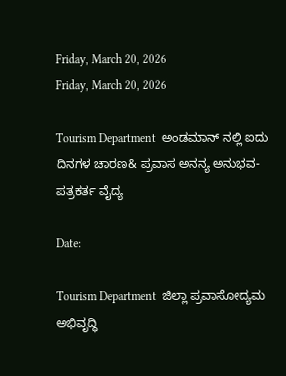Friday, March 20, 2026
Friday, March 20, 2026

Tourism Department  ಅಂಡಮಾನ್ ನಲ್ಲಿ ಐದು ದಿನಗಳ ಚಾರಣ& ಪ್ರವಾಸ ಅನನ್ಯ ಅನುಭವ- ಪತ್ರಕರ್ತ ವೈದ್ಯ

Date:

Tourism Department  ಜಿಲ್ಲಾ ಪ್ರವಾಸೋದ್ಯಮ ಅಭಿವೃದ್ಧಿ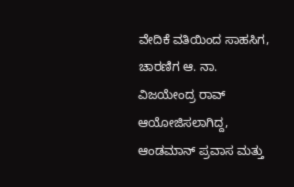ವೇದಿಕೆ ವತಿಯಿಂದ ಸಾಹಸಿಗ, ಚಾರಣಿಗ ಆ. ನಾ. ವಿಜಯೇಂದ್ರ ರಾವ್ ಆಯೋಜಿಸಲಾಗಿದ್ದ, ಆಂಡಮಾನ್ ಪ್ರವಾಸ ಮತ್ತು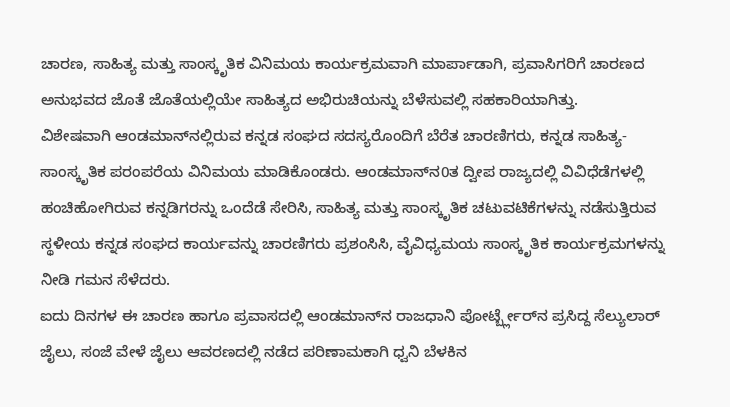ಚಾರಣ, ಸಾಹಿತ್ಯ ಮತ್ತು ಸಾಂಸ್ಕೃತಿಕ ವಿನಿಮಯ ಕಾರ್ಯಕ್ರಮವಾಗಿ ಮಾರ್ಪಾಡಾಗಿ, ಪ್ರವಾಸಿಗರಿಗೆ ಚಾರಣದ ಅನುಭವದ ಜೊತೆ ಜೊತೆಯಲ್ಲಿಯೇ ಸಾಹಿತ್ಯದ ಅಭಿರುಚಿಯನ್ನು ಬೆಳೆಸುವಲ್ಲಿ ಸಹಕಾರಿಯಾಗಿತ್ತು.
ವಿಶೇಷವಾಗಿ ಆಂಡಮಾನ್‌ನಲ್ಲಿರುವ ಕನ್ನಡ ಸಂಘದ ಸದಸ್ಯರೊಂದಿಗೆ ಬೆರೆತ ಚಾರಣಿಗರು, ಕನ್ನಡ ಸಾಹಿತ್ಯ-ಸಾಂಸ್ಕೃತಿಕ ಪರಂಪರೆಯ ವಿನಿಮಯ ಮಾಡಿಕೊಂಡರು. ಆಂಡಮಾನ್‌ನ0ತ ದ್ವೀಪ ರಾಜ್ಯದಲ್ಲಿ ವಿವಿಧೆಡೆಗಳಲ್ಲಿ ಹಂಚಿಹೋಗಿರುವ ಕನ್ನಡಿಗರನ್ನು ಒಂದೆಡೆ ಸೇರಿಸಿ, ಸಾಹಿತ್ಯ ಮತ್ತು ಸಾಂಸ್ಕೃತಿಕ ಚಟುವಟಿಕೆಗಳನ್ನು ನಡೆಸುತ್ತಿರುವ ಸ್ಥಳೀಯ ಕನ್ನಡ ಸಂಘದ ಕಾರ್ಯವನ್ನು ಚಾರಣಿಗರು ಪ್ರಶಂಸಿಸಿ, ವೈವಿಧ್ಯಮಯ ಸಾಂಸ್ಕೃತಿಕ ಕಾರ್ಯಕ್ರಮಗಳನ್ನು ನೀಡಿ ಗಮನ ಸೆಳೆದರು.
ಐದು ದಿನಗಳ ಈ ಚಾರಣ ಹಾಗೂ ಪ್ರವಾಸದಲ್ಲಿ ಆಂಡಮಾನ್‌ನ ರಾಜಧಾನಿ ಪೋರ್ಟ್ಬ್ಲೇರ್‌ನ ಪ್ರಸಿದ್ದ ಸೆಲ್ಯುಲಾರ್ ಜೈಲು, ಸಂಜೆ ವೇಳೆ ಜೈಲು ಆವರಣದಲ್ಲಿ ನಡೆದ ಪರಿಣಾಮಕಾಗಿ ಧ್ವನಿ ಬೆಳಕಿನ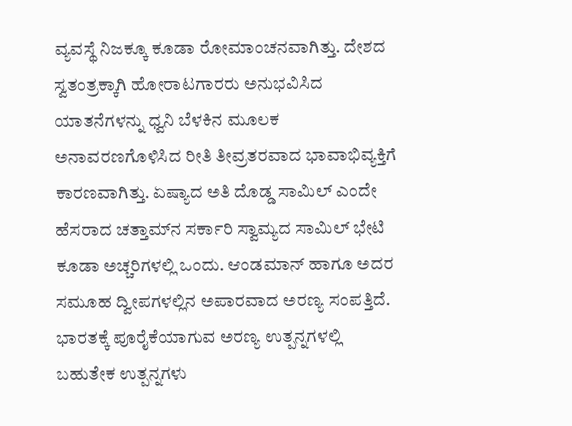ವ್ಯವಸ್ಥೆ ನಿಜಕ್ಕೂ ಕೂಡಾ ರೋಮಾಂಚನವಾಗಿತ್ತು. ದೇಶದ ಸ್ವತಂತ್ರಕ್ಕಾಗಿ ಹೋರಾಟಗಾರರು ಅನುಭವಿಸಿದ ಯಾತನೆಗಳನ್ನು ಧ್ವನಿ ಬೆಳಕಿನ ಮೂಲಕ ಅನಾವರಣಗೊಳಿಸಿದ ರೀತಿ ತೀವ್ರತರವಾದ ಭಾವಾಭಿವ್ಯಕ್ತಿಗೆ ಕಾರಣವಾಗಿತ್ತು. ಏಷ್ಯಾದ ಅತಿ ದೊಡ್ಡ ಸಾಮಿಲ್ ಎಂದೇ ಹೆಸರಾದ ಚತ್ತಾಮ್‌ನ ಸರ್ಕಾರಿ ಸ್ವಾಮ್ಯದ ಸಾಮಿಲ್ ಭೇಟಿ ಕೂಡಾ ಅಚ್ಚರಿಗಳಲ್ಲಿ ಒಂದು. ಆಂಡಮಾನ್ ಹಾಗೂ ಅದರ ಸಮೂಹ ದ್ವೀಪಗಳಲ್ಲಿನ ಅಪಾರವಾದ ಅರಣ್ಯ ಸಂಪತ್ತಿದೆ. ಭಾರತಕ್ಕೆ ಪೂರೈಕೆಯಾಗುವ ಅರಣ್ಯ ಉತ್ಪನ್ನಗಳಲ್ಲಿ ಬಹುತೇಕ ಉತ್ಪನ್ನಗಳು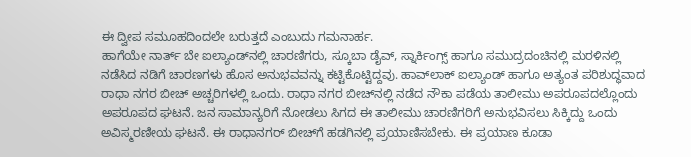ಈ ದ್ವೀಪ ಸಮೂಹದಿಂದಲೇ ಬರುತ್ತದೆ ಎಂಬುದು ಗಮನಾರ್ಹ.
ಹಾಗೆಯೇ ನಾರ್ತ್ ಬೇ ಐಲ್ಯಾಂಡ್‌ನಲ್ಲಿ ಚಾರಣಿಗರು, ಸ್ಕೂಬಾ ಡೈವ್, ಸ್ನಾರ್ಕಿಂಗ್ಸ್ ಹಾಗೂ ಸಮುದ್ರದಂಚಿನಲ್ಲಿ ಮರಳಿನಲ್ಲಿ ನಡೆಸಿದ ನಡಿಗೆ ಚಾರಣಗಳು ಹೊಸ ಅನುಭವವನ್ನು ಕಟ್ಟಿಕೊಟ್ಟಿದ್ದವು. ಹಾವ್‌ಲಾಕ್ ಐಲ್ಯಾಂಡ್ ಹಾಗೂ ಅತ್ಯಂತ ಪರಿಶುದ್ಧವಾದ ರಾಧಾ ನಗರ ಬೀಚ್ ಅಚ್ಚರಿಗಳಲ್ಲಿ ಒಂದು. ರಾಧಾ ನಗರ ಬೀಚ್‌ನಲ್ಲಿ ನಡೆದ ನೌಕಾ ಪಡೆಯ ತಾಲೀಮು ಅಪರೂಪದಲ್ಲೊಂದು ಅಪರೂಪದ ಘಟನೆ. ಜನ ಸಾಮಾನ್ಯರಿಗೆ ನೋಡಲು ಸಿಗದ ಈ ತಾಲೀಮು ಚಾರಣಿಗರಿಗೆ ಅನುಭವಿಸಲು ಸಿಕ್ಕಿದ್ದು ಒಂದು ಅವಿಸ್ಮರಣೀಯ ಘಟನೆ. ಈ ರಾಧಾನಗರ್ ಬೀಚ್‌ಗೆ ಹಡಗಿನಲ್ಲಿ ಪ್ರಯಾಣಿಸಬೇಕು. ಈ ಪ್ರಯಾಣ ಕೂಡಾ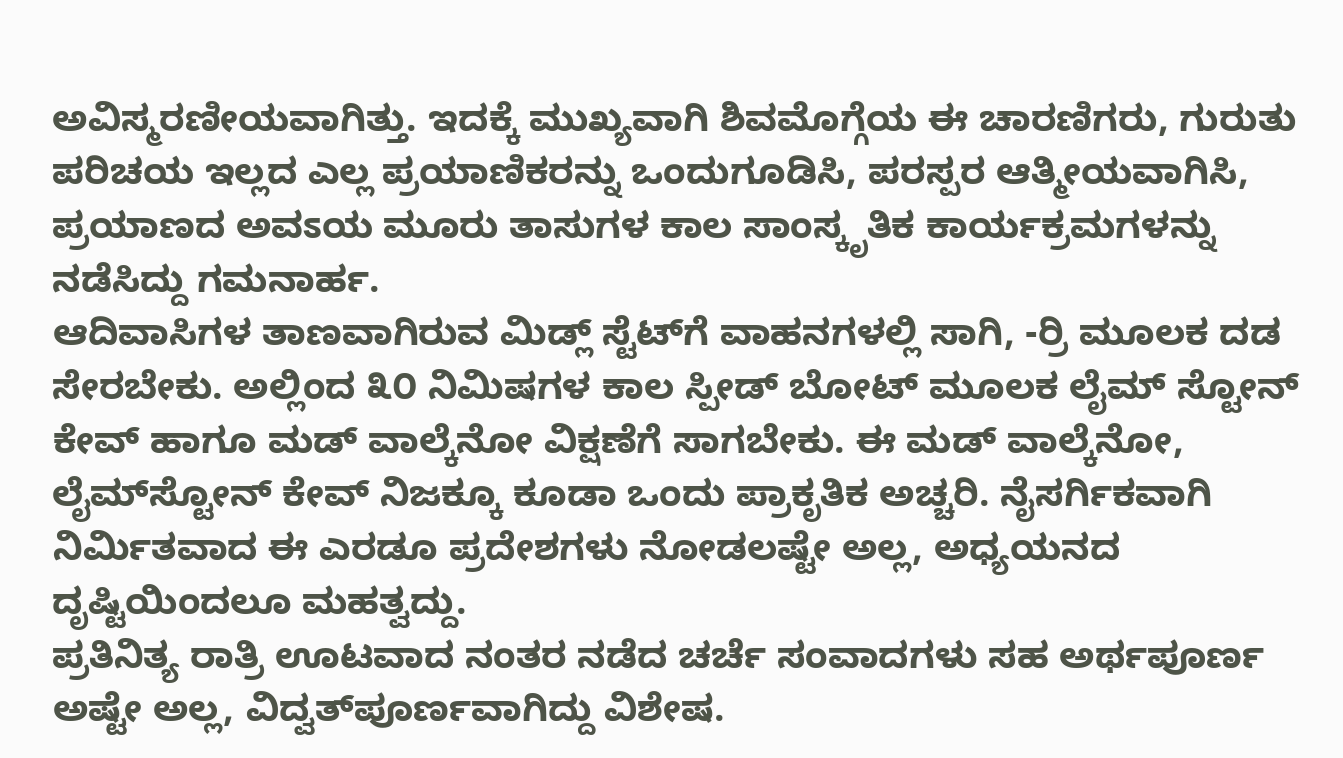ಅವಿಸ್ಮರಣೀಯವಾಗಿತ್ತು. ಇದಕ್ಕೆ ಮುಖ್ಯವಾಗಿ ಶಿವಮೊಗ್ಗೆಯ ಈ ಚಾರಣಿಗರು, ಗುರುತು ಪರಿಚಯ ಇಲ್ಲದ ಎಲ್ಲ ಪ್ರಯಾಣಿಕರನ್ನು ಒಂದುಗೂಡಿಸಿ, ಪರಸ್ಪರ ಆತ್ಮೀಯವಾಗಿಸಿ, ಪ್ರಯಾಣದ ಅವಽಯ ಮೂರು ತಾಸುಗಳ ಕಾಲ ಸಾಂಸ್ಕೃತಿಕ ಕಾರ್ಯಕ್ರಮಗಳನ್ನು ನಡೆಸಿದ್ದು ಗಮನಾರ್ಹ.
ಆದಿವಾಸಿಗಳ ತಾಣವಾಗಿರುವ ಮಿಡ್ಲ್ ಸ್ಟೆಟ್‌ಗೆ ವಾಹನಗಳಲ್ಲಿ ಸಾಗಿ, -ರ‍್ರಿ ಮೂಲಕ ದಡ ಸೇರಬೇಕು. ಅಲ್ಲಿಂದ ೩೦ ನಿಮಿಷಗಳ ಕಾಲ ಸ್ಪೀಡ್ ಬೋಟ್ ಮೂಲಕ ಲೈಮ್ ಸ್ಟೋನ್ ಕೇವ್ ಹಾಗೂ ಮಡ್ ವಾಲ್ಕೆನೋ ವಿಕ್ಷಣೆಗೆ ಸಾಗಬೇಕು. ಈ ಮಡ್ ವಾಲ್ಕೆನೋ, ಲೈಮ್‌ಸ್ಟೋನ್ ಕೇವ್ ನಿಜಕ್ಕೂ ಕೂಡಾ ಒಂದು ಪ್ರಾಕೃತಿಕ ಅಚ್ಚರಿ. ನೈಸರ್ಗಿಕವಾಗಿ ನಿರ್ಮಿತವಾದ ಈ ಎರಡೂ ಪ್ರದೇಶಗಳು ನೋಡಲಷ್ಟೇ ಅಲ್ಲ, ಅಧ್ಯಯನದ ದೃಷ್ಟಿಯಿಂದಲೂ ಮಹತ್ವದ್ದು.
ಪ್ರತಿನಿತ್ಯ ರಾತ್ರಿ ಊಟವಾದ ನಂತರ ನಡೆದ ಚರ್ಚೆ ಸಂವಾದಗಳು ಸಹ ಅರ್ಥಪೂರ್ಣ ಅಷ್ಟೇ ಅಲ್ಲ, ವಿದ್ವತ್‌ಪೂರ್ಣವಾಗಿದ್ದು ವಿಶೇಷ.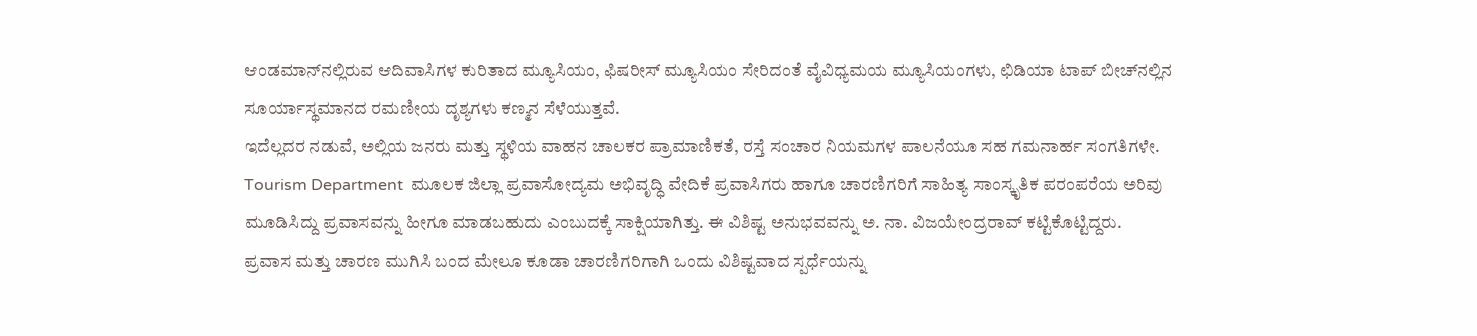ಆಂಡಮಾನ್‌ನಲ್ಲಿರುವ ಆದಿವಾಸಿಗಳ ಕುರಿತಾದ ಮ್ಯೂಸಿಯಂ, ಫಿಷರೀಸ್ ಮ್ಯೂಸಿಯಂ ಸೇರಿದಂತೆ ವೈವಿಧ್ಯಮಯ ಮ್ಯೂಸಿಯಂಗಳು, ಛಿಡಿಯಾ ಟಾಪ್ ಬೀಚ್‌ನಲ್ಲಿನ ಸೂರ್ಯಾಸ್ಥಮಾನದ ರಮಣೀಯ ದೃಶ್ಯಗಳು ಕಣ್ಮನ ಸೆಳೆಯುತ್ತವೆ.
ಇದೆಲ್ಲದರ ನಡುವೆ, ಅಲ್ಲಿಯ ಜನರು ಮತ್ತು ಸ್ಥಳಿಯ ವಾಹನ ಚಾಲಕರ ಪ್ರಾಮಾಣಿಕತೆ, ರಸ್ತೆ ಸಂಚಾರ ನಿಯಮಗಳ ಪಾಲನೆಯೂ ಸಹ ಗಮನಾರ್ಹ ಸಂಗತಿಗಳೇ.
Tourism Department  ಮೂಲಕ ಜಿಲ್ಲಾ ಪ್ರವಾಸೋದ್ಯಮ ಅಭಿವೃದ್ಧಿ ವೇದಿಕೆ ಪ್ರವಾಸಿಗರು ಹಾಗೂ ಚಾರಣಿಗರಿಗೆ ಸಾಹಿತ್ಯ ಸಾಂಸ್ಕೃತಿಕ ಪರಂಪರೆಯ ಅರಿವು ಮೂಡಿಸಿದ್ದು ಪ್ರವಾಸವನ್ನು ಹೀಗೂ ಮಾಡಬಹುದು ಎಂಬುದಕ್ಕೆ ಸಾಕ್ಷಿಯಾಗಿತ್ತು. ಈ ವಿಶಿಷ್ಟ ಅನುಭವವನ್ನು ಅ. ನಾ. ವಿಜಯೇಂದ್ರರಾವ್ ಕಟ್ಟಿಕೊಟ್ಟಿದ್ದರು.
ಪ್ರವಾಸ ಮತ್ತು ಚಾರಣ ಮುಗಿಸಿ ಬಂದ ಮೇಲೂ ಕೂಡಾ ಚಾರಣಿಗರಿಗಾಗಿ ಒಂದು ವಿಶಿಷ್ಟವಾದ ಸ್ಪರ್ಧೆಯನ್ನು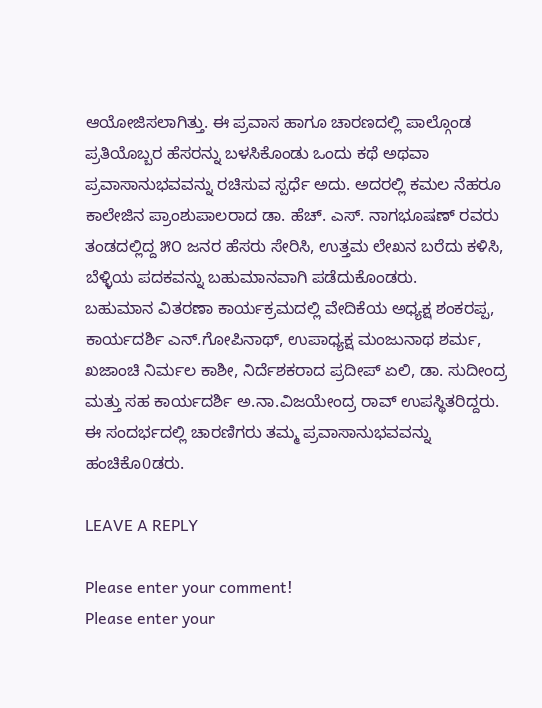ಆಯೋಜಿಸಲಾಗಿತ್ತು. ಈ ಪ್ರವಾಸ ಹಾಗೂ ಚಾರಣದಲ್ಲಿ ಪಾಲ್ಗೊಂಡ ಪ್ರತಿಯೊಬ್ಬರ ಹೆಸರನ್ನು ಬಳಸಿಕೊಂಡು ಒಂದು ಕಥೆ ಅಥವಾ ಪ್ರವಾಸಾನುಭವವನ್ನು ರಚಿಸುವ ಸ್ಪರ್ಧೆ ಅದು. ಅದರಲ್ಲಿ ಕಮಲ ನೆಹರೂ ಕಾಲೇಜಿನ ಪ್ರಾಂಶುಪಾಲರಾದ ಡಾ. ಹೆಚ್. ಎಸ್. ನಾಗಭೂಷಣ್ ರವರು ತಂಡದಲ್ಲಿದ್ದ ೫೦ ಜನರ ಹೆಸರು ಸೇರಿಸಿ, ಉತ್ತಮ ಲೇಖನ ಬರೆದು ಕಳಿಸಿ, ಬೆಳ್ಳಿಯ ಪದಕವನ್ನು ಬಹುಮಾನವಾಗಿ ಪಡೆದುಕೊಂಡರು.
ಬಹುಮಾನ ವಿತರಣಾ ಕಾರ್ಯಕ್ರಮದಲ್ಲಿ ವೇದಿಕೆಯ ಅಧ್ಯಕ್ಷ ಶಂಕರಪ್ಪ, ಕಾರ್ಯದರ್ಶಿ ಎನ್.ಗೋಪಿನಾಥ್, ಉಪಾಧ್ಯಕ್ಷ ಮಂಜುನಾಥ ಶರ್ಮ, ಖಜಾಂಚಿ ನಿರ್ಮಲ ಕಾಶೀ, ನಿರ್ದೆಶಕರಾದ ಪ್ರದೀಪ್ ಏಲಿ, ಡಾ. ಸುದೀಂದ್ರ ಮತ್ತು ಸಹ ಕಾರ್ಯದರ್ಶಿ ಅ.ನಾ.ವಿಜಯೇಂದ್ರ ರಾವ್ ಉಪಸ್ಥಿತರಿದ್ದರು.
ಈ ಸಂದರ್ಭದಲ್ಲಿ ಚಾರಣಿಗರು ತಮ್ಮ ಪ್ರವಾಸಾನುಭವವನ್ನು ಹಂಚಿಕೊ0ಡರು.

LEAVE A REPLY

Please enter your comment!
Please enter your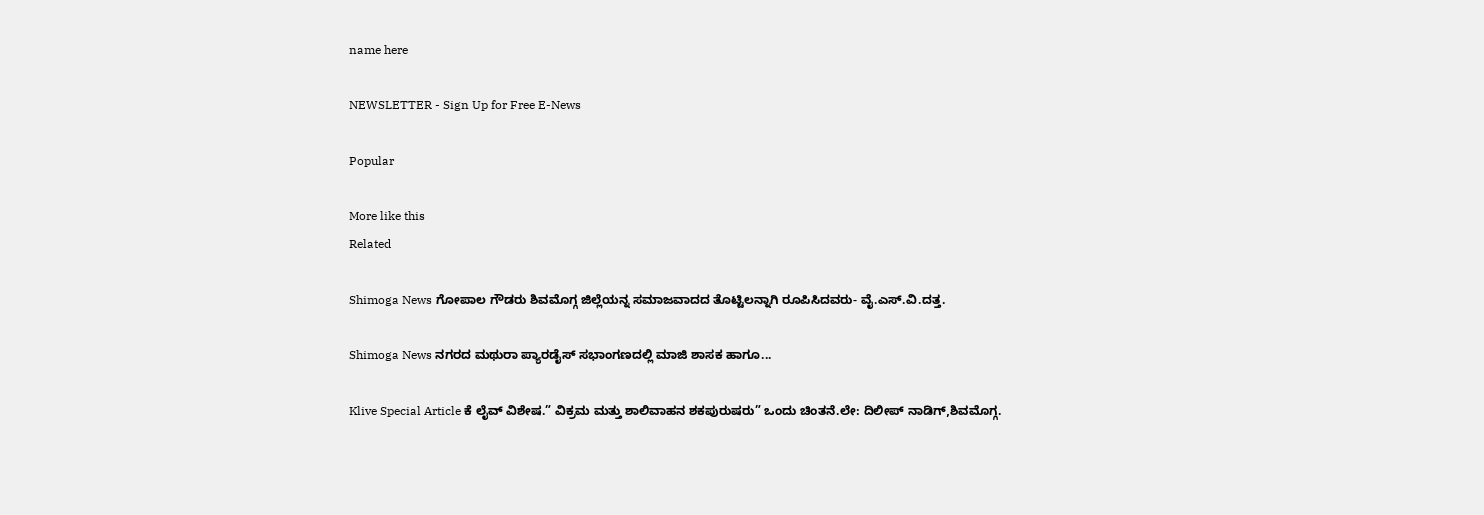name here

NEWSLETTER - Sign Up for Free E-News

Popular

More like this
Related

Shimoga News ಗೋಪಾಲ ಗೌಡರು ಶಿವಮೊಗ್ಗ ಜಿಲ್ಲೆಯನ್ನ ಸಮಾಜವಾದದ ತೊಟ್ಟಿಲನ್ನಾಗಿ ರೂಪಿಸಿದವರು- ವೈ.ಎಸ್.ವಿ.ದತ್ತ.

Shimoga News ನಗರದ ಮಥುರಾ ಪ್ಯಾರಡೈಸ್ ಸಭಾಂಗಣದಲ್ಲಿ ಮಾಜಿ ಶಾಸಕ ಹಾಗೂ...

Klive Special Article ಕೆ ಲೈವ್ ವಿಶೇಷ.” ವಿಕ್ರಮ ಮತ್ತು ಶಾಲಿವಾಹನ ಶಕಪುರುಷರು” ಒಂದು ಚಿಂತನೆ.ಲೇ: ದಿಲೀಪ್ ನಾಡಿಗ್,ಶಿವಮೊಗ್ಗ.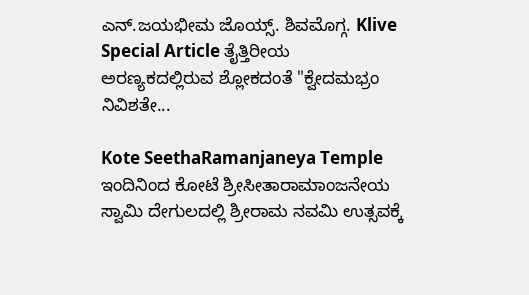ಎನ್.ಜಯಭೀಮ ಜೊಯ್ಸ್. ಶಿವಮೊಗ್ಗ. Klive Special Article ತೈತ್ತಿರೀಯ ಅರಣ್ಯಕದಲ್ಲಿರುವ ಶ್ಲೋಕದಂತೆ "ಕ್ವೇದಮಭ್ರಂ ನಿವಿಶತೇ...

Kote SeethaRamanjaneya Temple ಇಂದಿನಿಂದ ಕೋಟೆ ಶ್ರೀಸೀತಾರಾಮಾಂಜನೇಯ ಸ್ವಾಮಿ ದೇಗುಲದಲ್ಲಿ ಶ್ರೀರಾಮ ನವಮಿ ಉತ್ಸವಕ್ಕೆ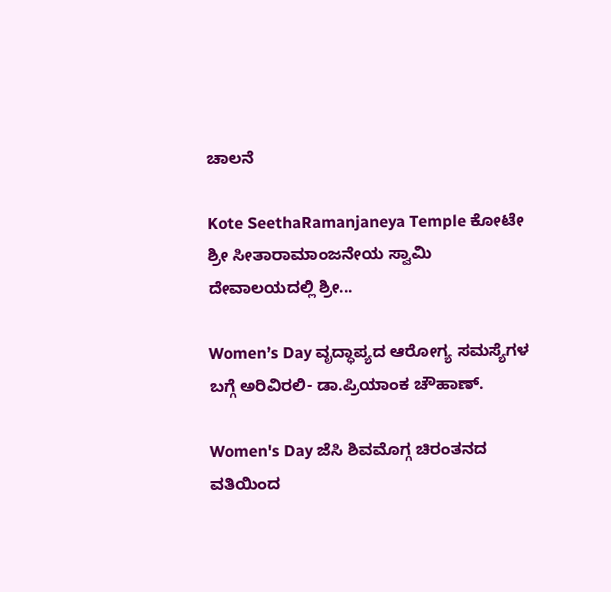ಚಾಲನೆ

Kote SeethaRamanjaneya Temple ಕೋಟೇ ಶ್ರೀ ಸೀತಾರಾಮಾಂಜನೇಯ ಸ್ವಾಮಿ ದೇವಾಲಯದಲ್ಲಿ ಶ್ರೀ...

Women’s Day ವೃದ್ಧಾಪ್ಯದ ಆರೋಗ್ಯ ಸಮಸ್ಯೆಗಳ ಬಗ್ಗೆ ಅರಿವಿರಲಿ- ಡಾ.ಪ್ರಿಯಾಂಕ ಚೌಹಾಣ್.

Women's Day ಜೆಸಿ ಶಿವಮೊಗ್ಗ ಚಿರಂತನದ ವತಿಯಿಂದ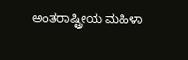ಅಂತರಾಷ್ಟ್ರೀಯ ಮಹಿಳಾ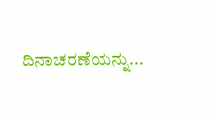ದಿನಾಚರಣೆಯನ್ನು...